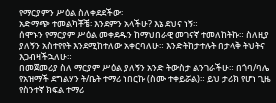የማርያምን ሥዕል ስለቀደደችው፡
አድማጭ ተመልካቾቼ፡ እንደምን አላችሁ? እኔ ደህና ነኝ።
ሰሞኑን የማርያም ሥዕል መቀደዱን ከማህበራዊ መገናኛ ተመለከትኩ። ስለዚያ ያለኝን አስተየየት እንደሚከተለው አቀርባለሁ። እንድትከታተሉት በታላቅ ትህትና እጋብዛችኋለሁ።
በመጀመሪያ ስለ ማርያም ሥዕል ያለኝን አንድ ትውስታ ልንገራችሁ። በጎባ/ባሌ የአዝማች ደግልሃን ት/ቤት ተማሪ ነበርኩ (ስሙ ተቀይሯል)። ይህ ታሪክ የሆነ ጊዜ የስንተኛ ክፍል ተማሪ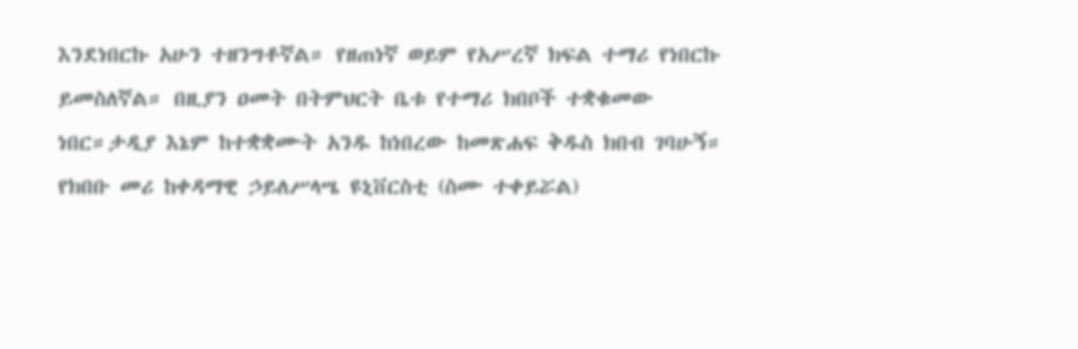እንደነበርኩ አሁን ተዘንግቶኛል። የዘጠነኛ ወይም የአሥረኛ ክፍል ተማሪ የነበርኩ ይመስለኛል። በዚያን ዐመት በትምህርት ቤቱ የተማሪ ክበቦች ተቋቁመው ነበር።ታዲያ እኔም ከተቋቋሙት አንዱ ከነበረው ከመጽሐፍ ቅዱስ ክበብ ገባሁኝ። የክበቡ መሪ ከቀዳማዊ ኃይለሥላሤ ዩኒቨርስቲ (ስሙ ተቀይሯል)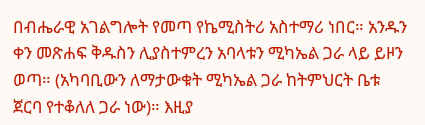በብሔራዊ አገልግሎት የመጣ የኬሚስትሪ አስተማሪ ነበር። አንዱን ቀን መጽሐፍ ቅዱስን ሊያስተምረን አባላቱን ሚካኤል ጋራ ላይ ይዞን ወጣ። (አካባቢውን ለማታውቁት ሚካኤል ጋራ ከትምህርት ቤቱ ጀርባ የተቆለለ ጋራ ነው)። እዚያ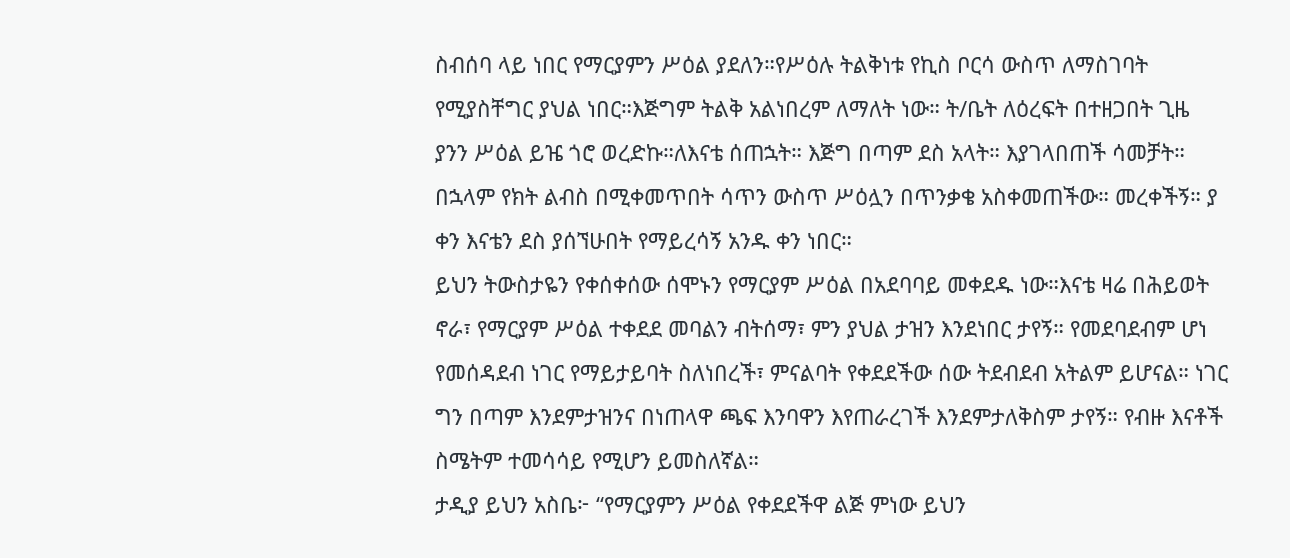ስብሰባ ላይ ነበር የማርያምን ሥዕል ያደለን።የሥዕሉ ትልቅነቱ የኪስ ቦርሳ ውስጥ ለማስገባት የሚያስቸግር ያህል ነበር።እጅግም ትልቅ አልነበረም ለማለት ነው። ት/ቤት ለዕረፍት በተዘጋበት ጊዜ ያንን ሥዕል ይዤ ጎሮ ወረድኩ።ለእናቴ ሰጠኋት። እጅግ በጣም ደስ አላት። እያገላበጠች ሳመቻት። በኋላም የክት ልብስ በሚቀመጥበት ሳጥን ውስጥ ሥዕሏን በጥንቃቄ አስቀመጠችው። መረቀችኝ። ያ ቀን እናቴን ደስ ያሰኘሁበት የማይረሳኝ አንዱ ቀን ነበር።
ይህን ትውስታዬን የቀሰቀሰው ሰሞኑን የማርያም ሥዕል በአደባባይ መቀደዱ ነው።እናቴ ዛሬ በሕይወት ኖራ፣ የማርያም ሥዕል ተቀደደ መባልን ብትሰማ፣ ምን ያህል ታዝን እንደነበር ታየኝ። የመደባደብም ሆነ የመሰዳደብ ነገር የማይታይባት ስለነበረች፣ ምናልባት የቀደደችው ሰው ትደብደብ አትልም ይሆናል። ነገር ግን በጣም እንደምታዝንና በነጠላዋ ጫፍ እንባዋን እየጠራረገች እንደምታለቅስም ታየኝ። የብዙ እናቶች ስሜትም ተመሳሳይ የሚሆን ይመስለኛል።
ታዲያ ይህን አስቤ፦ “የማርያምን ሥዕል የቀደደችዋ ልጅ ምነው ይህን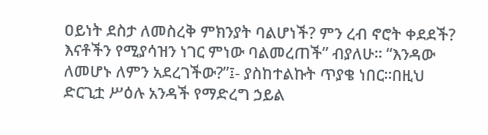ዐይነት ደስታ ለመስረቅ ምክንያት ባልሆነች? ምን ረብ ኖሮት ቀደደች? እናቶችን የሚያሳዝን ነገር ምነው ባልመረጠች” ብያለሁ። “እንዳው ለመሆኑ ለምን አደረገችው?”፤- ያስከተልኩት ጥያቄ ነበር።በዚህ ድርጊቷ ሥዕሉ አንዳች የማድረግ ኃይል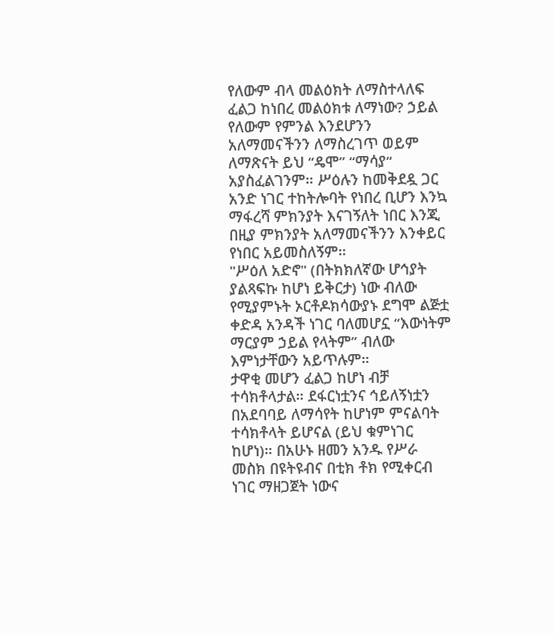የለውም ብላ መልዕክት ለማስተላለፍ ፈልጋ ከነበረ መልዕክቱ ለማነው? ኃይል የለውም የምንል እንደሆንን አለማመናችንን ለማስረገጥ ወይም ለማጽናት ይህ “ዴሞ” “ማሳያ“ አያስፈልገንም። ሥዕሉን ከመቅደዷ ጋር አንድ ነገር ተከትሎባት የነበረ ቢሆን እንኳ ማፋረሻ ምክንያት እናገኝለት ነበር እንጂ በዚያ ምክንያት አለማመናችንን እንቀይር የነበር አይመስለኝም።
"ሥዕለ አድኖ" (በትክክለኛው ሆኅያት ያልጻፍኩ ከሆነ ይቅርታ) ነው ብለው የሚያምኑት ኦርቶዶክሳውያኑ ደግሞ ልጅቷ ቀድዳ አንዳች ነገር ባለመሆኗ “እውነትም ማርያም ኃይል የላትም” ብለው እምነታቸውን አይጥሉም።
ታዋቂ መሆን ፈልጋ ከሆነ ብቻ ተሳክቶላታል። ደፋርነቷንና ኅይለኝነቷን በአደባባይ ለማሳየት ከሆነም ምናልባት ተሳክቶላት ይሆናል (ይህ ቁምነገር ከሆነ)። በአሁኑ ዘመን አንዱ የሥራ መስክ በዩትዩብና በቲክ ቶክ የሚቀርብ ነገር ማዘጋጀት ነውና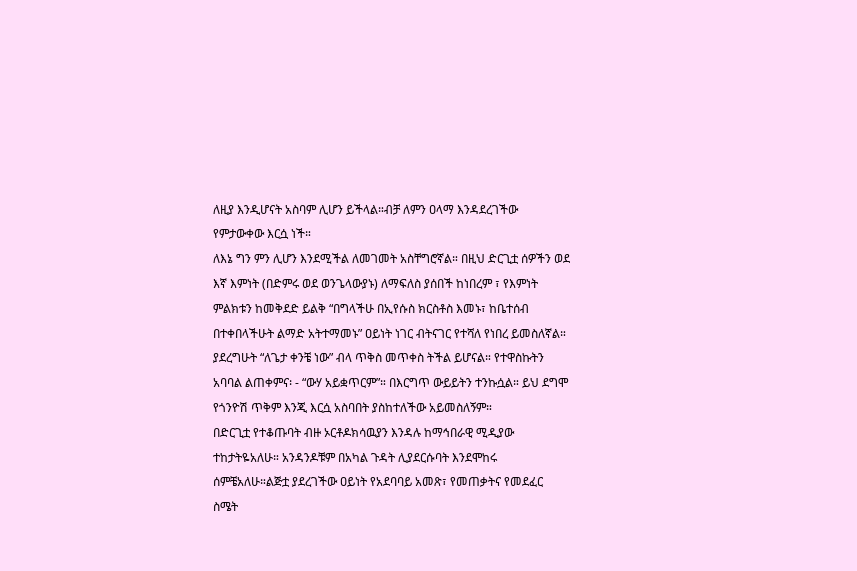ለዚያ እንዲሆናት አስባም ሊሆን ይችላል።ብቻ ለምን ዐላማ እንዳደረገችው የምታውቀው እርሷ ነች።
ለእኔ ግን ምን ሊሆን እንደሚችል ለመገመት አስቸግሮኛል። በዚህ ድርጊቷ ሰዎችን ወደ እኛ እምነት (በድምሩ ወደ ወንጌላውያኑ) ለማፍለስ ያሰበች ከነበረም ፣ የእምነት ምልክቱን ከመቅደድ ይልቅ “በግላችሁ በኢየሱስ ክርስቶስ እመኑ፣ ከቤተሰብ በተቀበላችሁት ልማድ አትተማመኑ” ዐይነት ነገር ብትናገር የተሻለ የነበረ ይመስለኛል። ያደረግሁት “ለጌታ ቀንቼ ነው” ብላ ጥቅስ መጥቀስ ትችል ይሆናል። የተዋስኩትን አባባል ልጠቀምና፡ - “ውሃ አይቋጥርም”። በእርግጥ ውይይትን ተንኩሷል። ይህ ደግሞ የጎንዮሽ ጥቅም እንጂ እርሷ አስባበት ያስከተለችው አይመስለኝም።
በድርጊቷ የተቆጡባት ብዙ ኦርቶዶክሳዉያን እንዳሉ ከማኅበራዊ ሚዲያው ተከታትዬአለሁ። አንዳንዶቹም በአካል ጉዳት ሊያደርሱባት እንደሞከሩ ሰምቼአለሁ።ልጅቷ ያደረገችው ዐይነት የአደባባይ አመጽ፣ የመጠቃትና የመደፈር ስሜት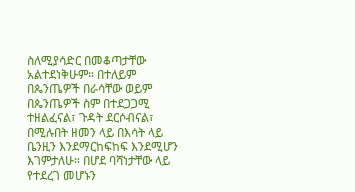ስለሚያሳድር በመቆጣታቸው አልተደነቅሁም። በተለይም በጴንጤዎች በራሳቸው ወይም በጴንጤዎች ስም በተደጋጋሚ ተዘልፈናል፣ ጉዳት ደርሶብናል፣ በሚሉበት ዘመን ላይ በእሳት ላይ ቤንዚን እንደማርከፍከፍ እንደሚሆን እገምታለሁ። በሆደ ባሻነታቸው ላይ የተደረገ መሆኑን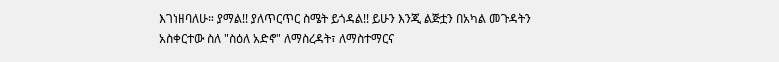እገነዘባለሁ። ያማል!! ያለጥርጥር ስሜት ይጎዳል!! ይሁን እንጂ ልጅቷን በአካል መጉዳትን አስቀርተው ስለ "ስዕለ አድኖ" ለማስረዳት፣ ለማስተማርና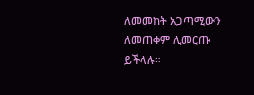ለመመከት አጋጣሚውን ለመጠቀም ሊመርጡ ይችላሉ።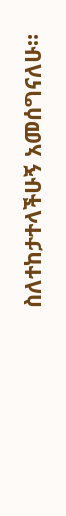ስለተከታተላችሁኝ አመሰግናለሁ።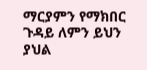ማርያምን የማክበር ጉዳይ ለምን ይህን ያህል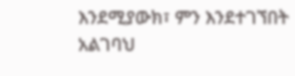እንደሚያውክ፣ ምን እንደተገኘበት አልገባህ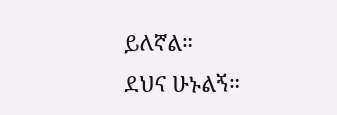ይለኛል።
ደህና ሁኑልኝ።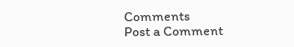Comments
Post a Comment